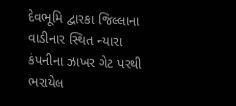દેવભૂમિ દ્વારકા જિલ્લાના વાડીનાર સ્થિત ન્યારા કંપનીના ઝાખર ગેટ પરથી ભરાયેલ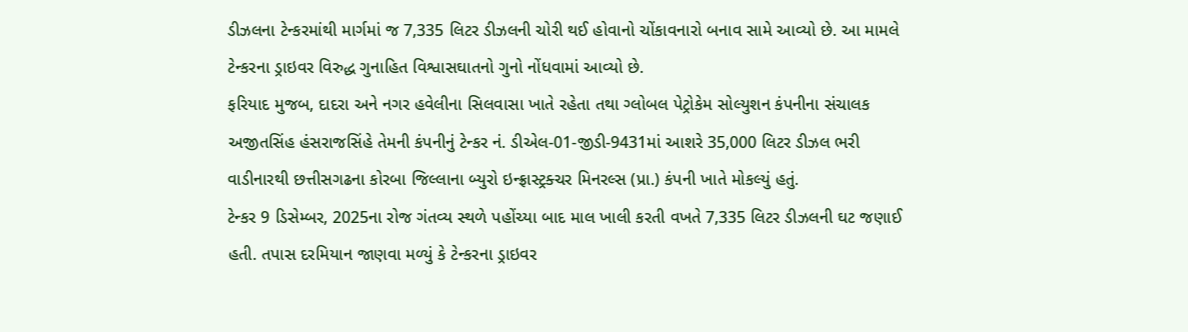ડીઝલના ટેન્કરમાંથી માર્ગમાં જ 7,335 લિટર ડીઝલની ચોરી થઈ હોવાનો ચોંકાવનારો બનાવ સામે આવ્યો છે. આ મામલે ટેન્કરના ડ્રાઇવર વિરુદ્ધ ગુનાહિત વિશ્વાસઘાતનો ગુનો નોંધવામાં આવ્યો છે.
ફરિયાદ મુજબ, દાદરા અને નગર હવેલીના સિલવાસા ખાતે રહેતા તથા ગ્લોબલ પેટ્રોકેમ સોલ્યુશન કંપનીના સંચાલક અજીતસિંહ હંસરાજસિંહે તેમની કંપનીનું ટેન્કર નં. ડીએલ-01-જીડી-9431માં આશરે 35,000 લિટર ડીઝલ ભરી વાડીનારથી છત્તીસગઢના કોરબા જિલ્લાના બ્યુરો ઇન્ફ્રાસ્ટ્રક્ચર મિનરલ્સ (પ્રા.) કંપની ખાતે મોકલ્યું હતું.
ટેન્કર 9 ડિસેમ્બર, 2025ના રોજ ગંતવ્ય સ્થળે પહોંચ્યા બાદ માલ ખાલી કરતી વખતે 7,335 લિટર ડીઝલની ઘટ જણાઈ હતી. તપાસ દરમિયાન જાણવા મળ્યું કે ટેન્કરના ડ્રાઇવર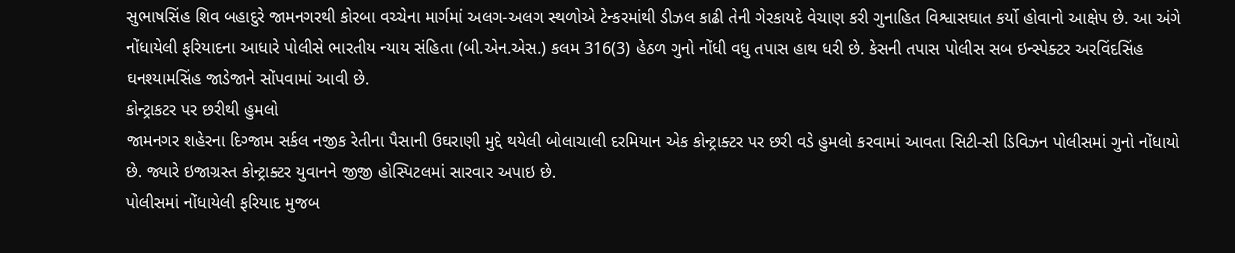સુભાષસિંહ શિવ બહાદુરે જામનગરથી કોરબા વચ્ચેના માર્ગમાં અલગ-અલગ સ્થળોએ ટેન્કરમાંથી ડીઝલ કાઢી તેની ગેરકાયદે વેચાણ કરી ગુનાહિત વિશ્વાસઘાત કર્યો હોવાનો આક્ષેપ છે. આ અંગે નોંધાયેલી ફરિયાદના આધારે પોલીસે ભારતીય ન્યાય સંહિતા (બી.એન.એસ.) કલમ 316(3) હેઠળ ગુનો નોંધી વધુ તપાસ હાથ ધરી છે. કેસની તપાસ પોલીસ સબ ઇન્સ્પેક્ટર અરવિંદસિંહ ઘનશ્યામસિંહ જાડેજાને સોંપવામાં આવી છે.
કોન્ટ્રાકટર પર છરીથી હુમલો
જામનગર શહેરના દિગ્જામ સર્કલ નજીક રેતીના પૈસાની ઉઘરાણી મુદ્દે થયેલી બોલાચાલી દરમિયાન એક કોન્ટ્રાક્ટર પર છરી વડે હુમલો કરવામાં આવતા સિટી-સી ડિવિઝન પોલીસમાં ગુનો નોંધાયો છે. જ્યારે ઇજાગ્રસ્ત કોન્ટ્રાક્ટર યુવાનને જીજી હોસ્પિટલમાં સારવાર અપાઇ છે.
પોલીસમાં નોંધાયેલી ફરિયાદ મુજબ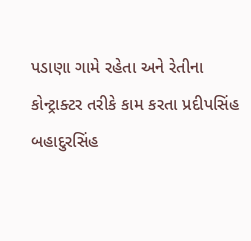પડાણા ગામે રહેતા અને રેતીના કોન્ટ્રાક્ટર તરીકે કામ કરતા પ્રદીપસિંહ બહાદુરસિંહ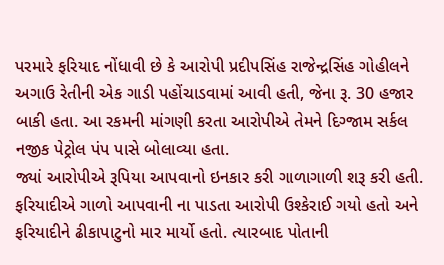પરમારે ફરિયાદ નોંધાવી છે કે આરોપી પ્રદીપસિંહ રાજેન્દ્રસિંહ ગોહીલને અગાઉ રેતીની એક ગાડી પહોંચાડવામાં આવી હતી, જેના રૂ. 30 હજાર બાકી હતા. આ રકમની માંગણી કરતા આરોપીએ તેમને દિગ્જામ સર્કલ નજીક પેટ્રોલ પંપ પાસે બોલાવ્યા હતા.
જ્યાં આરોપીએ રૂપિયા આપવાનો ઇનકાર કરી ગાળાગાળી શરૂ કરી હતી. ફરિયાદીએ ગાળો આપવાની ના પાડતા આરોપી ઉશ્કેરાઈ ગયો હતો અને ફરિયાદીને ઢીકાપાટુનો માર માર્યો હતો. ત્યારબાદ પોતાની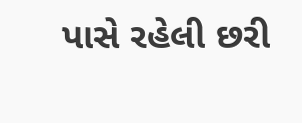પાસે રહેલી છરી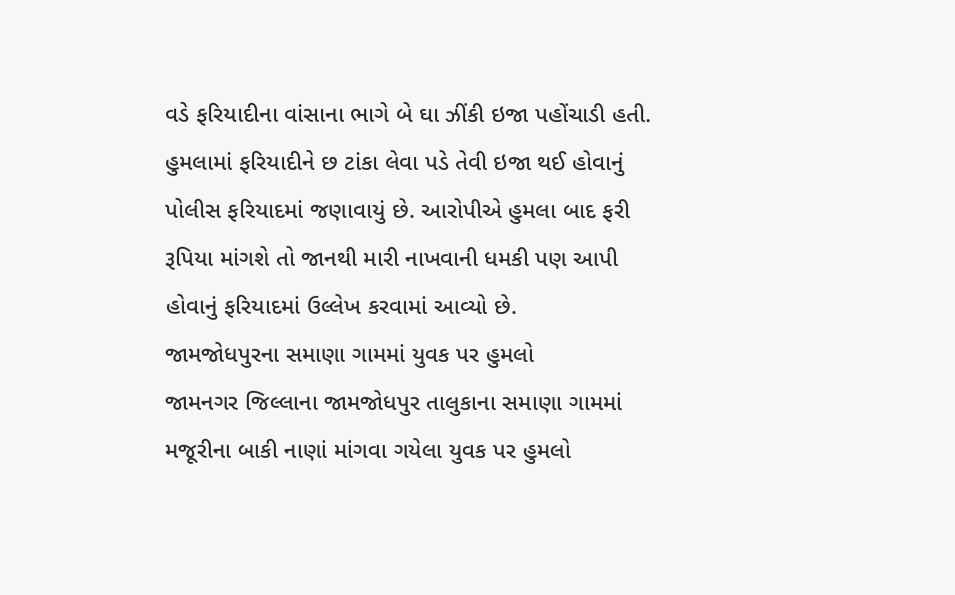વડે ફરિયાદીના વાંસાના ભાગે બે ઘા ઝીંકી ઇજા પહોંચાડી હતી. હુમલામાં ફરિયાદીને છ ટાંકા લેવા પડે તેવી ઇજા થઈ હોવાનું પોલીસ ફરિયાદમાં જણાવાયું છે. આરોપીએ હુમલા બાદ ફરી રૂપિયા માંગશે તો જાનથી મારી નાખવાની ધમકી પણ આપી હોવાનું ફરિયાદમાં ઉલ્લેખ કરવામાં આવ્યો છે.
જામજોધપુરના સમાણા ગામમાં યુવક પર હુમલો
જામનગર જિલ્લાના જામજોધપુર તાલુકાના સમાણા ગામમાં મજૂરીના બાકી નાણાં માંગવા ગયેલા યુવક પર હુમલો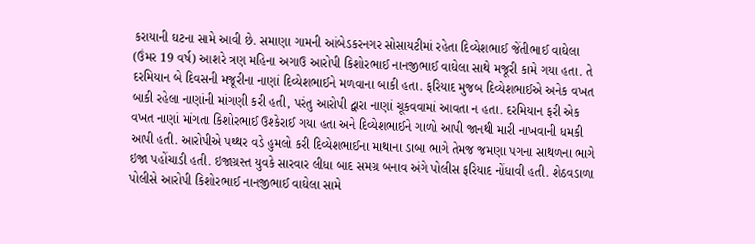કરાયાની ઘટના સામે આવી છે. સમાણા ગામની આંબેડકરનગર સોસાયટીમાં રહેતા દિવ્યેશભાઈ જેંતીભાઈ વાઘેલા (ઉંમર 19 વર્ષ) આશરે ત્રણ મહિના અગાઉ આરોપી કિશોરભાઈ નાનજીભાઈ વાઘેલા સાથે મજૂરી કામે ગયા હતા. તે દરમિયાન બે દિવસની મજૂરીના નાણાં દિવ્યેશભાઈને મળવાના બાકી હતા. ફરિયાદ મુજબ દિવ્યેશભાઈએ અનેક વખત બાકી રહેલા નાણાંની માંગણી કરી હતી, પરંતુ આરોપી દ્વારા નાણાં ચૂકવવામાં આવતા ન હતા. દરમિયાન ફરી એક વખત નાણાં માંગતા કિશોરભાઈ ઉશ્કેરાઈ ગયા હતા અને દિવ્યેશભાઈને ગાળો આપી જાનથી મારી નાખવાની ધમકી આપી હતી. આરોપીએ પથ્થર વડે હુમલો કરી દિવ્યેશભાઈના માથાના ડાબા ભાગે તેમજ જમણા પગના સાથળના ભાગે ઇજા પહોંચાડી હતી. ઇજાગ્રસ્ત યુવકે સારવાર લીધા બાદ સમગ્ર બનાવ અંગે પોલીસ ફરિયાદ નોંધાવી હતી. શેઠવડાળા પોલીસે આરોપી કિશોરભાઈ નાનજીભાઈ વાઘેલા સામે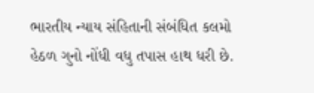ભારતીય ન્યાય સંહિતાની સંબંધિત કલમો હેઠળ ગુનો નોંધી વધુ તપાસ હાથ ધરી છે.